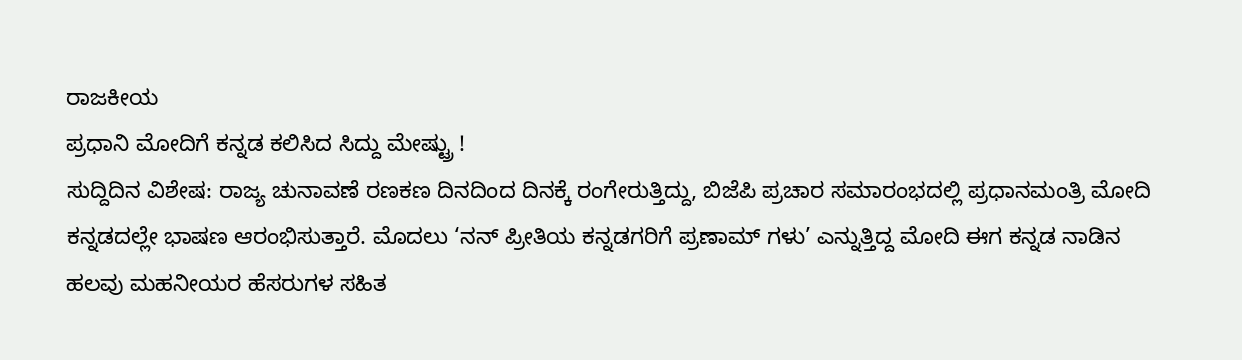ರಾಜಕೀಯ
ಪ್ರಧಾನಿ ಮೋದಿಗೆ ಕನ್ನಡ ಕಲಿಸಿದ ಸಿದ್ದು ಮೇಷ್ಟ್ರು !
ಸುದ್ದಿದಿನ ವಿಶೇಷ: ರಾಜ್ಯ ಚುನಾವಣೆ ರಣಕಣ ದಿನದಿಂದ ದಿನಕ್ಕೆ ರಂಗೇರುತ್ತಿದ್ದು, ಬಿಜೆಪಿ ಪ್ರಚಾರ ಸಮಾರಂಭದಲ್ಲಿ ಪ್ರಧಾನಮಂತ್ರಿ ಮೋದಿ ಕನ್ನಡದಲ್ಲೇ ಭಾಷಣ ಆರಂಭಿಸುತ್ತಾರೆ. ಮೊದಲು ‘ನನ್ ಪ್ರೀತಿಯ ಕನ್ನಡಗರಿಗೆ ಪ್ರಣಾಮ್ ಗಳು’ ಎನ್ನುತ್ತಿದ್ದ ಮೋದಿ ಈಗ ಕನ್ನಡ ನಾಡಿನ ಹಲವು ಮಹನೀಯರ ಹೆಸರುಗಳ ಸಹಿತ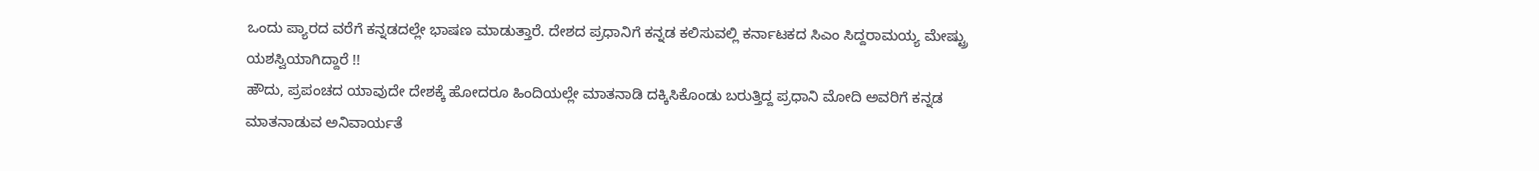ಒಂದು ಪ್ಯಾರದ ವರೆಗೆ ಕನ್ನಡದಲ್ಲೇ ಭಾಷಣ ಮಾಡುತ್ತಾರೆ. ದೇಶದ ಪ್ರಧಾನಿಗೆ ಕನ್ನಡ ಕಲಿಸುವಲ್ಲಿ ಕರ್ನಾಟಕದ ಸಿಎಂ ಸಿದ್ದರಾಮಯ್ಯ ಮೇಷ್ಟ್ರು ಯಶಸ್ವಿಯಾಗಿದ್ದಾರೆ !!
ಹೌದು, ಪ್ರಪಂಚದ ಯಾವುದೇ ದೇಶಕ್ಕೆ ಹೋದರೂ ಹಿಂದಿಯಲ್ಲೇ ಮಾತನಾಡಿ ದಕ್ಕಿಸಿಕೊಂಡು ಬರುತ್ತಿದ್ದ ಪ್ರಧಾನಿ ಮೋದಿ ಅವರಿಗೆ ಕನ್ನಡ ಮಾತನಾಡುವ ಅನಿವಾರ್ಯತೆ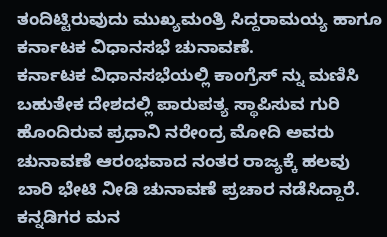ತಂದಿಟ್ಟಿರುವುದು ಮುಖ್ಯಮಂತ್ರಿ ಸಿದ್ದರಾಮಯ್ಯ ಹಾಗೂ ಕರ್ನಾಟಕ ವಿಧಾನಸಭೆ ಚುನಾವಣೆ.
ಕರ್ನಾಟಕ ವಿಧಾನಸಭೆಯಲ್ಲಿ ಕಾಂಗ್ರೆಸ್ ನ್ನು ಮಣಿಸಿ ಬಹುತೇಕ ದೇಶದಲ್ಲಿ ಪಾರುಪತ್ಯ ಸ್ಥಾಪಿಸುವ ಗುರಿ ಹೊಂದಿರುವ ಪ್ರಧಾನಿ ನರೇಂದ್ರ ಮೋದಿ ಅವರು ಚುನಾವಣೆ ಆರಂಭವಾದ ನಂತರ ರಾಜ್ಯಕ್ಕೆ ಹಲವು ಬಾರಿ ಭೇಟಿ ನೀಡಿ ಚುನಾವಣೆ ಪ್ರಚಾರ ನಡೆಸಿದ್ದಾರೆ. ಕನ್ನಡಿಗರ ಮನ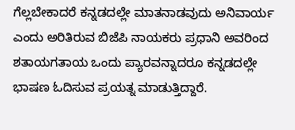ಗೆಲ್ಲಬೇಕಾದರೆ ಕನ್ನಡದಲ್ಲೇ ಮಾತನಾಡವುದು ಅನಿವಾರ್ಯ ಎಂದು ಅರಿತಿರುವ ಬಿಜೆಪಿ ನಾಯಕರು ಪ್ರಧಾನಿ ಅವರಿಂದ ಶತಾಯಗತಾಯ ಒಂದು ಪ್ಯಾರವನ್ನಾದರೂ ಕನ್ನಡದಲ್ಲೇ ಭಾಷಣ ಓದಿಸುವ ಪ್ರಯತ್ನ ಮಾಡುತ್ತಿದ್ದಾರೆ.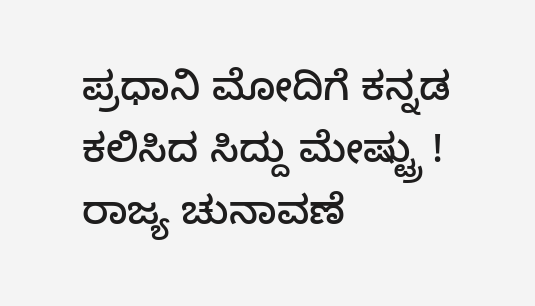ಪ್ರಧಾನಿ ಮೋದಿಗೆ ಕನ್ನಡ ಕಲಿಸಿದ ಸಿದ್ದು ಮೇಷ್ಟ್ರು !
ರಾಜ್ಯ ಚುನಾವಣೆ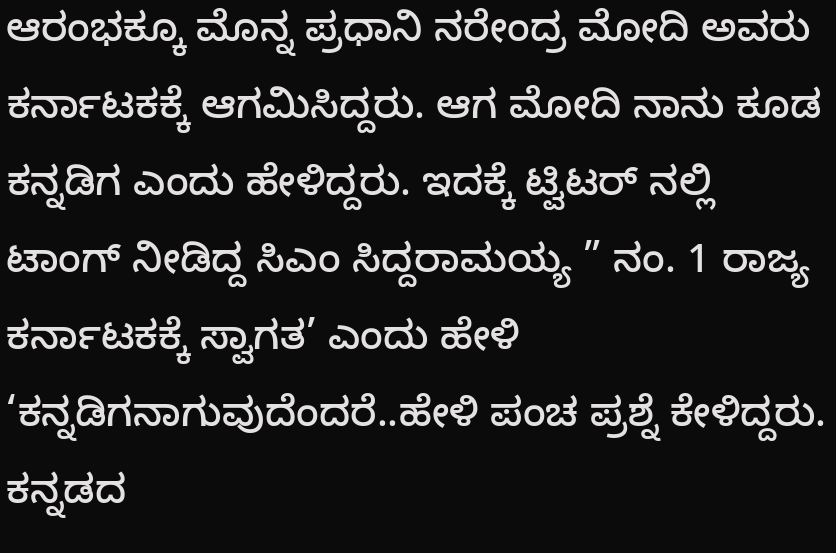ಆರಂಭಕ್ಕೂ ಮೊನ್ನ ಪ್ರಧಾನಿ ನರೇಂದ್ರ ಮೋದಿ ಅವರು ಕರ್ನಾಟಕಕ್ಕೆ ಆಗಮಿಸಿದ್ದರು. ಆಗ ಮೋದಿ ನಾನು ಕೂಡ ಕನ್ನಡಿಗ ಎಂದು ಹೇಳಿದ್ದರು. ಇದಕ್ಕೆ ಟ್ವಿಟರ್ ನಲ್ಲಿ ಟಾಂಗ್ ನೀಡಿದ್ದ ಸಿಎಂ ಸಿದ್ದರಾಮಯ್ಯ ” ನಂ. 1 ರಾಜ್ಯ ಕರ್ನಾಟಕಕ್ಕೆ ಸ್ವಾಗತ’ ಎಂದು ಹೇಳಿ ‘ಕನ್ನಡಿಗನಾಗುವುದೆಂದರೆ..ಹೇಳಿ ಪಂಚ ಪ್ರಶ್ನೆ ಕೇಳಿದ್ದರು. ಕನ್ನಡದ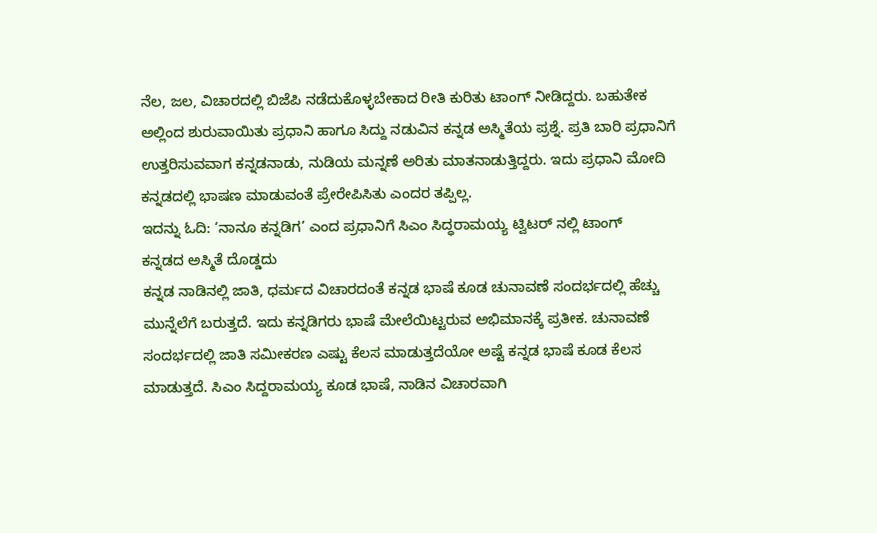ನೆಲ, ಜಲ, ವಿಚಾರದಲ್ಲಿ ಬಿಜೆಪಿ ನಡೆದುಕೊಳ್ಳಬೇಕಾದ ರೀತಿ ಕುರಿತು ಟಾಂಗ್ ನೀಡಿದ್ದರು. ಬಹುತೇಕ ಅಲ್ಲಿಂದ ಶುರುವಾಯಿತು ಪ್ರಧಾನಿ ಹಾಗೂ ಸಿದ್ದು ನಡುವಿನ ಕನ್ನಡ ಅಸ್ಮಿತೆಯ ಪ್ರಶ್ನೆ. ಪ್ರತಿ ಬಾರಿ ಪ್ರಧಾನಿಗೆ ಉತ್ತರಿಸುವವಾಗ ಕನ್ನಡನಾಡು, ನುಡಿಯ ಮನ್ನಣೆ ಅರಿತು ಮಾತನಾಡುತ್ತಿದ್ದರು. ಇದು ಪ್ರಧಾನಿ ಮೋದಿ ಕನ್ನಡದಲ್ಲಿ ಭಾಷಣ ಮಾಡುವಂತೆ ಪ್ರೇರೇಪಿಸಿತು ಎಂದರ ತಪ್ಪಿಲ್ಲ.
ಇದನ್ನು ಓದಿ: ‘ನಾನೂ ಕನ್ನಡಿಗ’ ಎಂದ ಪ್ರಧಾನಿಗೆ ಸಿಎಂ ಸಿದ್ಧರಾಮಯ್ಯ ಟ್ವಿಟರ್ ನಲ್ಲಿ ಟಾಂಗ್
ಕನ್ನಡದ ಅಸ್ಮಿತೆ ದೊಡ್ಡದು
ಕನ್ನಡ ನಾಡಿನಲ್ಲಿ ಜಾತಿ, ಧರ್ಮದ ವಿಚಾರದಂತೆ ಕನ್ನಡ ಭಾಷೆ ಕೂಡ ಚುನಾವಣೆ ಸಂದರ್ಭದಲ್ಲಿ ಹೆಚ್ಚು ಮುನ್ನೆಲೆಗೆ ಬರುತ್ತದೆ. ಇದು ಕನ್ನಡಿಗರು ಭಾಷೆ ಮೇಲೆಯಿಟ್ಟರುವ ಅಭಿಮಾನಕ್ಕೆ ಪ್ರತೀಕ. ಚುನಾವಣೆ ಸಂದರ್ಭದಲ್ಲಿ ಜಾತಿ ಸಮೀಕರಣ ಎಷ್ಟು ಕೆಲಸ ಮಾಡುತ್ತದೆಯೋ ಅಷ್ಟೆ ಕನ್ನಡ ಭಾಷೆ ಕೂಡ ಕೆಲಸ ಮಾಡುತ್ತದೆ. ಸಿಎಂ ಸಿದ್ದರಾಮಯ್ಯ ಕೂಡ ಭಾಷೆ, ನಾಡಿನ ವಿಚಾರವಾಗಿ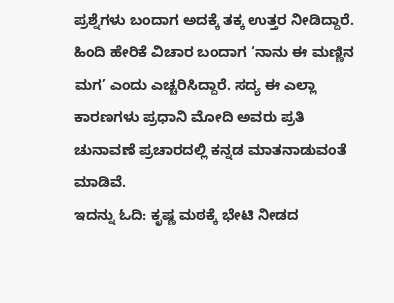ಪ್ರಶ್ನೆಗಳು ಬಂದಾಗ ಅದಕ್ಕೆ ತಕ್ಕ ಉತ್ತರ ನೀಡಿದ್ದಾರೆ. ಹಿಂದಿ ಹೇರಿಕೆ ವಿಚಾರ ಬಂದಾಗ ‘ನಾನು ಈ ಮಣ್ಣಿನ ಮಗ’ ಎಂದು ಎಚ್ಚರಿಸಿದ್ದಾರೆ. ಸದ್ಯ ಈ ಎಲ್ಲಾ ಕಾರಣಗಳು ಪ್ರಧಾನಿ ಮೋದಿ ಅವರು ಪ್ರತಿ ಚುನಾವಣೆ ಪ್ರಚಾರದಲ್ಲಿ ಕನ್ನಡ ಮಾತನಾಡುವಂತೆ ಮಾಡಿವೆ.
ಇದನ್ನು ಓದಿ: ಕೃಷ್ಣ ಮಠಕ್ಕೆ ಭೇಟಿ ನೀಡದ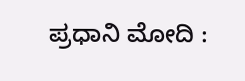ಪ್ರಧಾನಿ ಮೋದಿ :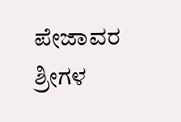ಪೇಜಾವರ ಶ್ರೀಗಳ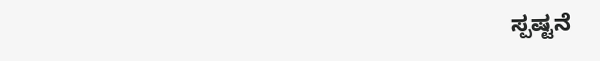ಸ್ಪಷ್ಟನೆ